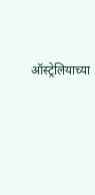ऑस्ट्रेलियाच्या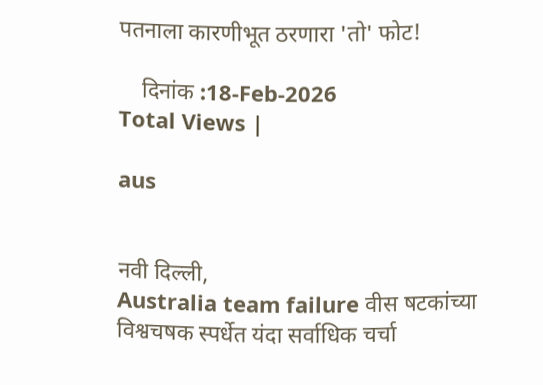पतनाला कारणीभूत ठरणारा 'तो' फोट!

    दिनांक :18-Feb-2026
Total Views |

aus


नवी दिल्ली,
Australia team failure वीस षटकांच्या विश्वचषक स्पर्धेत यंदा सर्वाधिक चर्चा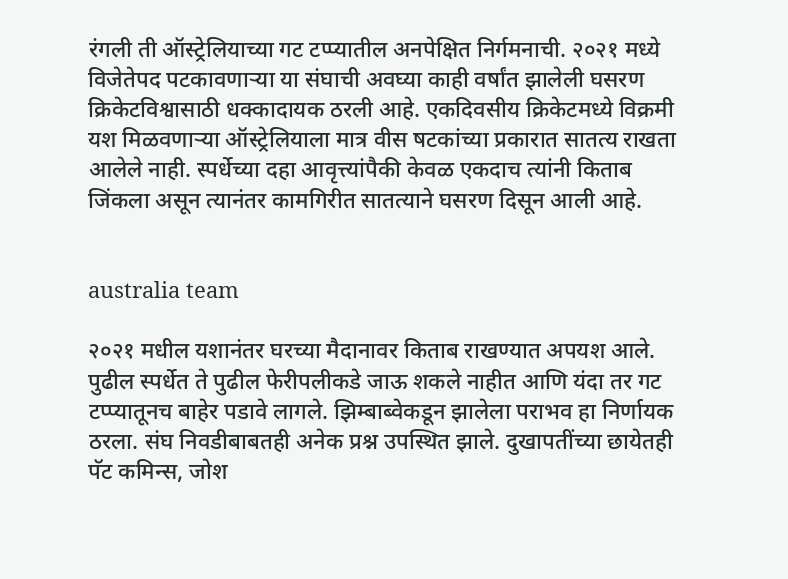रंगली ती ऑस्ट्रेलियाच्या गट टप्प्यातील अनपेक्षित निर्गमनाची. २०२१ मध्ये विजेतेपद पटकावणाऱ्या या संघाची अवघ्या काही वर्षांत झालेली घसरण क्रिकेटविश्वासाठी धक्कादायक ठरली आहे. एकदिवसीय क्रिकेटमध्ये विक्रमी यश मिळवणाऱ्या ऑस्ट्रेलियाला मात्र वीस षटकांच्या प्रकारात सातत्य राखता आलेले नाही. स्पर्धेच्या दहा आवृत्त्यांपैकी केवळ एकदाच त्यांनी किताब जिंकला असून त्यानंतर कामगिरीत सातत्याने घसरण दिसून आली आहे.


australia team

२०२१ मधील यशानंतर घरच्या मैदानावर किताब राखण्यात अपयश आले. पुढील स्पर्धेत ते पुढील फेरीपलीकडे जाऊ शकले नाहीत आणि यंदा तर गट टप्प्यातूनच बाहेर पडावे लागले. झिम्बाब्वेकडून झालेला पराभव हा निर्णायक ठरला. संघ निवडीबाबतही अनेक प्रश्न उपस्थित झाले. दुखापतींच्या छायेतही पॅट कमिन्स, जोश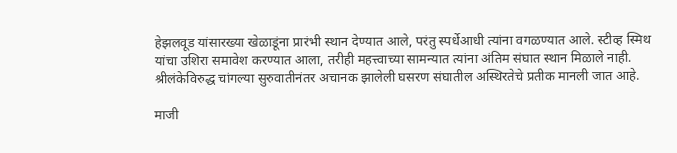हेझलवूड यांसारख्या खेळाडूंना प्रारंभी स्थान देण्यात आले, परंतु स्पर्धेआधी त्यांना वगळण्यात आले. स्टीव्ह स्मिथ यांचा उशिरा समावेश करण्यात आला, तरीही महत्त्वाच्या सामन्यात त्यांना अंतिम संघात स्थान मिळाले नाही. श्रीलंकेविरुद्ध चांगल्या सुरुवातीनंतर अचानक झालेली घसरण संघातील अस्थिरतेचे प्रतीक मानली जात आहे.

माजी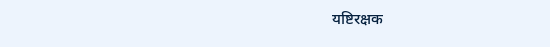यष्टिरक्षक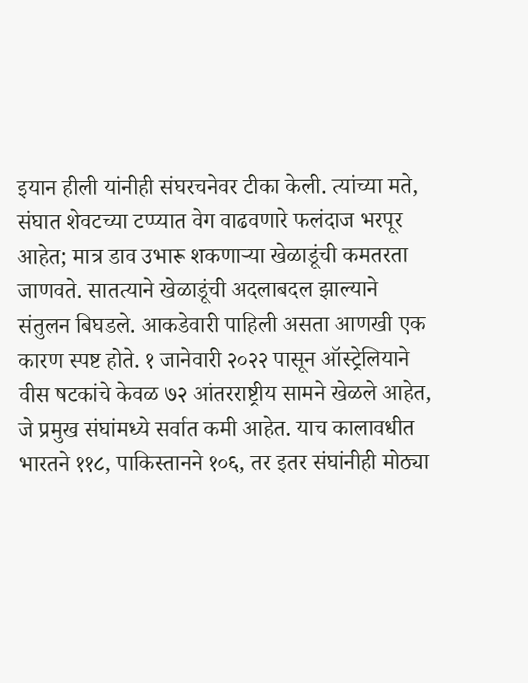इयान हीली यांनीही संघरचनेवर टीका केली. त्यांच्या मते, संघात शेवटच्या टप्प्यात वेग वाढवणारे फलंदाज भरपूर आहेत; मात्र डाव उभारू शकणाऱ्या खेळाडूंची कमतरता जाणवते. सातत्याने खेळाडूंची अदलाबदल झाल्याने संतुलन बिघडले. आकडेवारी पाहिली असता आणखी एक कारण स्पष्ट होते. १ जानेवारी २०२२ पासून ऑस्ट्रेलियाने वीस षटकांचे केवळ ७२ आंतरराष्ट्रीय सामने खेळले आहेत, जे प्रमुख संघांमध्ये सर्वात कमी आहेत. याच कालावधीत भारतने ११८, पाकिस्तानने १०६, तर इतर संघांनीही मोठ्या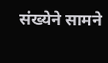संख्येने सामने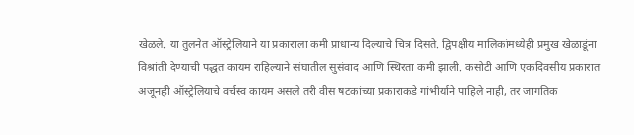खेळले. या तुलनेत ऑस्ट्रेलियाने या प्रकाराला कमी प्राधान्य दिल्याचे चित्र दिसते. द्विपक्षीय मालिकांमध्येही प्रमुख खेळाडूंना विश्रांती देण्याची पद्धत कायम राहिल्याने संघातील सुसंवाद आणि स्थिरता कमी झाली. कसोटी आणि एकदिवसीय प्रकारात अजूनही ऑस्ट्रेलियाचे वर्चस्व कायम असले तरी वीस षटकांच्या प्रकाराकडे गांभीर्याने पाहिले नाही, तर जागतिक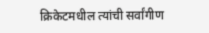क्रिकेटमधील त्यांची सर्वांगीण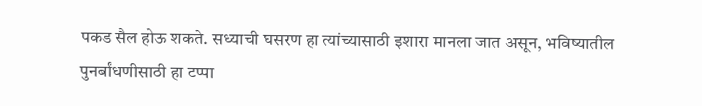पकड सैल होऊ शकते. सध्याची घसरण हा त्यांच्यासाठी इशारा मानला जात असून, भविष्यातील पुनर्बांधणीसाठी हा टप्पा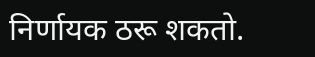निर्णायक ठरू शकतो.